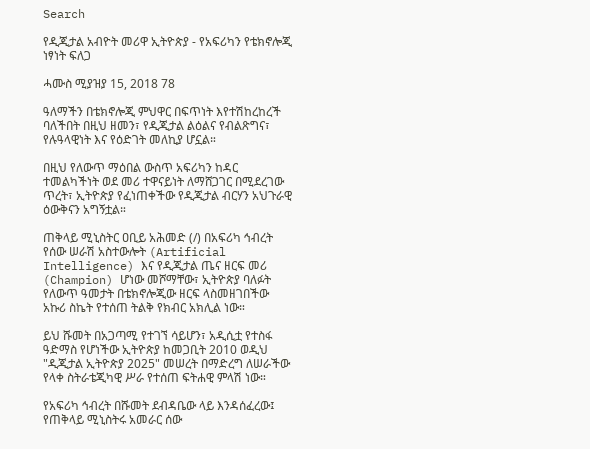Search

የዲጂታል አብዮት መሪዋ ኢትዮጵያ - የአፍሪካን የቴክኖሎጂ ነፃነት ፍለጋ

ሓሙስ ሚያዝያ 15, 2018 78

ዓለማችን በቴክኖሎጂ ምህዋር በፍጥነት እየተሽከረከረች ባለችበት በዚህ ዘመን፣ የዲጂታል ልዕልና የብልጽግና፣ የሉዓላዊነት እና የዕድገት መለኪያ ሆኗል።

በዚህ የለውጥ ማዕበል ውስጥ አፍሪካን ከዳር ተመልካችነት ወደ መሪ ተዋናይነት ለማሸጋገር በሚደረገው ጥረት፣ ኢትዮጵያ የፈነጠቀችው የዲጂታል ብርሃን አህጉራዊ ዕውቅናን አግኝቷል።

ጠቅላይ ሚኒስትር ዐቢይ አሕመድ (/) በአፍሪካ ኅብረት የሰው ሠራሽ አስተውሎት (Artificial Intelligence) እና የዲጂታል ጤና ዘርፍ መሪ (Champion) ሆነው መሾማቸው፣ ኢትዮጵያ ባለፉት የለውጥ ዓመታት በቴክኖሎጂው ዘርፍ ላስመዘገበችው አኩሪ ስኬት የተሰጠ ትልቅ የክብር አክሊል ነው።

ይህ ሹመት በአጋጣሚ የተገኘ ሳይሆን፣ አዲሲቷ የተስፋ ዓድማስ የሆነችው ኢትዮጵያ ከመጋቢት 2010 ወዲህ "ዲጂታል ኢትዮጵያ 2025" መሠረት በማድረግ ለሠራችው የላቀ ስትራቴጂካዊ ሥራ የተሰጠ ፍትሐዊ ምላሽ ነው።

የአፍሪካ ኅብረት በሹመት ደብዳቤው ላይ እንዳሰፈረው፤ የጠቅላይ ሚኒስትሩ አመራር ሰው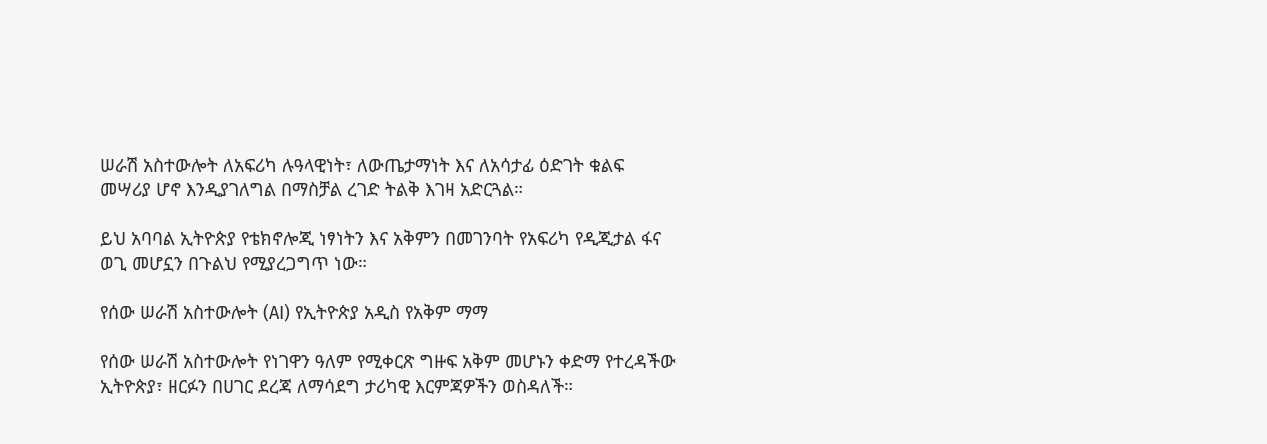ሠራሽ አስተውሎት ለአፍሪካ ሉዓላዊነት፣ ለውጤታማነት እና ለአሳታፊ ዕድገት ቁልፍ መሣሪያ ሆኖ እንዲያገለግል በማስቻል ረገድ ትልቅ እገዛ አድርጓል።

ይህ አባባል ኢትዮጵያ የቴክኖሎጂ ነፃነትን እና አቅምን በመገንባት የአፍሪካ የዲጂታል ፋና ወጊ መሆኗን በጉልህ የሚያረጋግጥ ነው።

የሰው ሠራሽ አስተውሎት (AI) የኢትዮጵያ አዲስ የአቅም ማማ

የሰው ሠራሽ አስተውሎት የነገዋን ዓለም የሚቀርጽ ግዙፍ አቅም መሆኑን ቀድማ የተረዳችው ኢትዮጵያ፣ ዘርፉን በሀገር ደረጃ ለማሳደግ ታሪካዊ እርምጃዎችን ወስዳለች።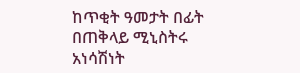ከጥቂት ዓመታት በፊት በጠቅላይ ሚኒስትሩ አነሳሽነት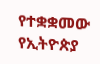የተቋቋመው የኢትዮጵያ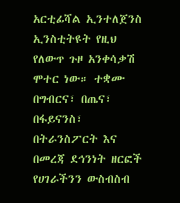አርቲፊሻል ኢንተለጀንስ ኢንስቲትዩት የዚህ የለውጥ ጉዞ አንቀሳቃሽ ሞተር ነው። ተቋሙ በግብርና፣ በጤና፣ በፋይናንስ፣ በትራንስፖርት እና በመረጃ ደኅንነት ዘርፎች የሀገራችንን ውስብስብ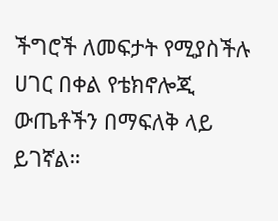ችግሮች ለመፍታት የሚያስችሉ ሀገር በቀል የቴክኖሎጂ ውጤቶችን በማፍለቅ ላይ ይገኛል።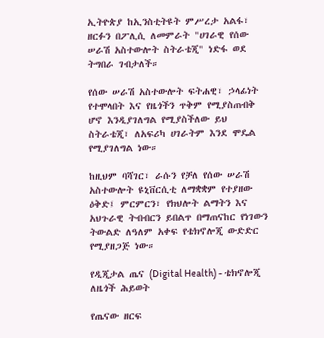ኢትዮጵያ ከኢንስቲትዩት ምሥረታ አልፋ፣ ዘርፉን በፖሊሲ ለመምራት "ሀገራዊ የሰው ሠራሽ አስተውሎት ስትራቴጂ" ነድፋ ወደ ትግበራ ገብታለች።

የሰው ሠራሽ አስተውሎት ፍትሐዊ፣ ኃላፊነት የተሞላበት እና የዜጎችን ጥቅም የሚያስጠብቅ ሆኖ እንዲያገለግል የሚያስችለው ይህ ስትራቴጂ፣ ለአፍሪካ ሀገራትም እንደ ሞዴል የሚያገለግል ነው።

ከዚህም ባሻገር፣ ራሱን የቻለ የሰው ሠራሽ አስተውሎት ዩኒቨርሲቲ ለማቋቋም የተያዘው ዕቅድ፤ ምርምርን፣ የክህሎት ልማትን እና አህጉራዊ ትብብርን ይበልጥ በማጠናከር የነገውን ትውልድ ለዓለም አቀፍ የቴክኖሎጂ ውድድር የሚያዘጋጅ ነው።

የዲጂታል ጤና (Digital Health) - ቴክኖሎጂ ለዜጎች ሕይወት

የጤናው ዘርፍ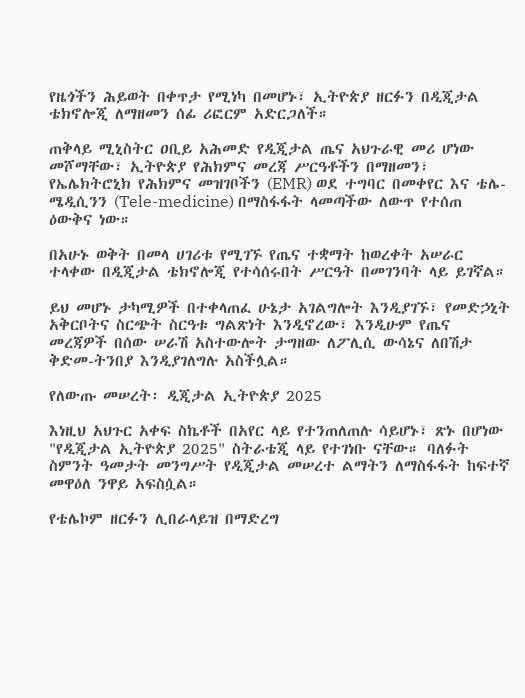የዜጎችን ሕይወት በቀጥታ የሚነካ በመሆኑ፣ ኢትዮጵያ ዘርፉን በዲጂታል ቴክኖሎጂ ለማዘመን ሰፊ ሪፎርም አድርጋለች።

ጠቅላይ ሚኒስትር ዐቢይ አሕመድ የዲጂታል ጤና አህጉራዊ መሪ ሆነው መሾማቸው፣ ኢትዮጵያ የሕክምና መረጃ ሥርዓቶችን በማዘመን፣ የኤሌክትሮኒክ የሕክምና መዝገቦችን (EMR) ወደ ተግባር በመቀየር እና ቴሌ-ሜዲሲንን (Tele-medicine) በማስፋፋት ላመጣችው ለውጥ የተሰጠ ዕውቅና ነው።

በአሁኑ ወቅት በመላ ሀገሪቱ የሚገኙ የጤና ተቋማት ከወረቀት አሠራር ተላቀው በዲጂታል ቴክኖሎጂ የተሳሰሩበት ሥርዓት በመገንባት ላይ ይገኛል።

ይህ መሆኑ ታካሚዎች በተቀላጠፈ ሁኔታ አገልግሎት እንዲያገኙ፣ የመድኃኒት አቅርቦትና ስርጭት ስርዓቱ ግልጽነት እንዲኖረው፣ እንዲሁም የጤና መረጃዎች በሰው ሠራሽ አስተውሎት ታግዘው ለፖሊሲ ውሳኔና ለበሽታ ቅድመ-ትንበያ እንዲያገለግሉ አስችሏል።

የለውጡ መሠረት፡ ዲጂታል ኢትዮጵያ 2025

እነዚህ አህጉር አቀፍ ስኬቶች በአየር ላይ የተንጠለጠሉ ሳይሆኑ፣ ጽኑ በሆነው "የዲጂታል ኢትዮጵያ 2025" ስትራቴጂ ላይ የተገነቡ ናቸው። ባለፉት ስምንት ዓመታት መንግሥት የዲጂታል መሠረተ ልማትን ለማስፋፋት ከፍተኛ መዋዕለ ንዋይ አፍስሷል።

የቴሌኮም ዘርፉን ሊበራላይዝ በማድረግ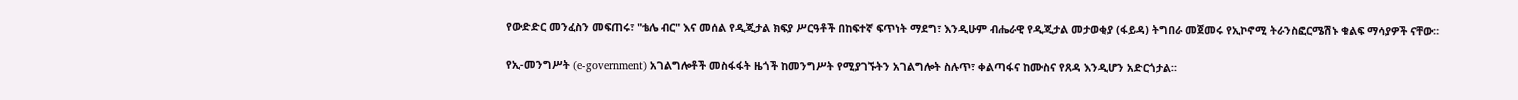የውድድር መንፈስን መፍጠሩ፣ "ቴሌ ብር" እና መሰል የዲጂታል ክፍያ ሥርዓቶች በከፍተኛ ፍጥነት ማደግ፣ እንዲሁም ብሔራዊ የዲጂታል መታወቂያ (ፋይዳ) ትግበራ መጀመሩ የኢኮኖሚ ትራንስፎርሜሽኑ ቁልፍ ማሳያዎች ናቸው።

የኢ-መንግሥት (e-government) አገልግሎቶች መስፋፋት ዜጎች ከመንግሥት የሚያገኙትን አገልግሎት ስሉጥ፣ ቀልጣፋና ከሙስና የጸዳ እንዲሆን አድርጎታል።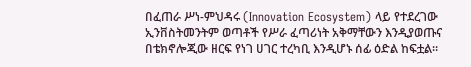በፈጠራ ሥነ-ምህዳሩ (Innovation Ecosystem) ላይ የተደረገው ኢንቨስትመንትም ወጣቶች የሥራ ፈጣሪነት አቅማቸውን እንዲያወጡና በቴክኖሎጂው ዘርፍ የነገ ሀገር ተረካቢ እንዲሆኑ ሰፊ ዕድል ከፍቷል።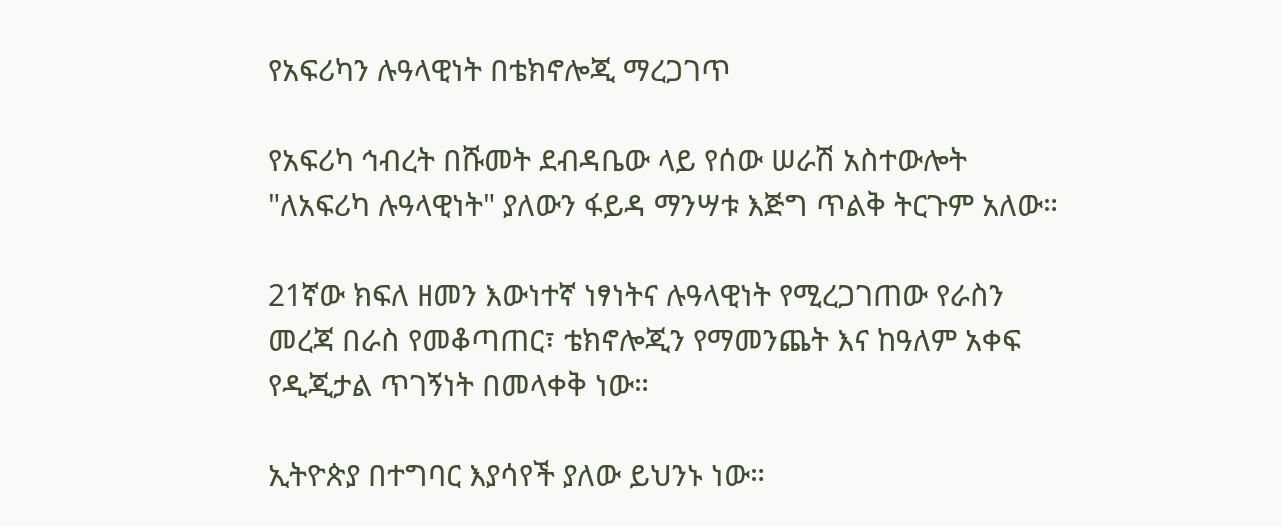የአፍሪካን ሉዓላዊነት በቴክኖሎጂ ማረጋገጥ

የአፍሪካ ኅብረት በሹመት ደብዳቤው ላይ የሰው ሠራሽ አስተውሎት "ለአፍሪካ ሉዓላዊነት" ያለውን ፋይዳ ማንሣቱ እጅግ ጥልቅ ትርጉም አለው።

21ኛው ክፍለ ዘመን እውነተኛ ነፃነትና ሉዓላዊነት የሚረጋገጠው የራስን መረጃ በራስ የመቆጣጠር፣ ቴክኖሎጂን የማመንጨት እና ከዓለም አቀፍ የዲጂታል ጥገኝነት በመላቀቅ ነው።

ኢትዮጵያ በተግባር እያሳየች ያለው ይህንኑ ነው።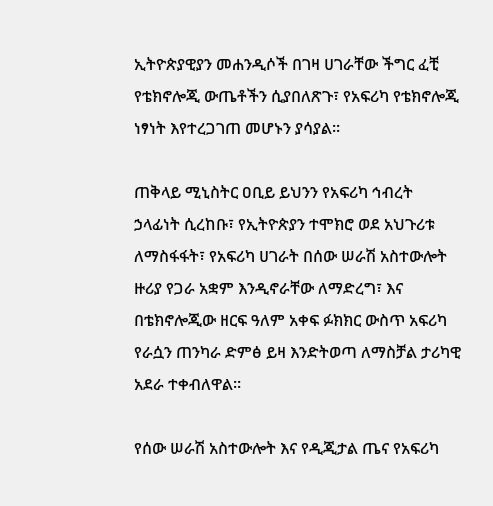ኢትዮጵያዊያን መሐንዲሶች በገዛ ሀገራቸው ችግር ፈቺ የቴክኖሎጂ ውጤቶችን ሲያበለጽጉ፣ የአፍሪካ የቴክኖሎጂ ነፃነት እየተረጋገጠ መሆኑን ያሳያል።

ጠቅላይ ሚኒስትር ዐቢይ ይህንን የአፍሪካ ኅብረት ኃላፊነት ሲረከቡ፣ የኢትዮጵያን ተሞክሮ ወደ አህጉሪቱ ለማስፋፋት፣ የአፍሪካ ሀገራት በሰው ሠራሽ አስተውሎት ዙሪያ የጋራ አቋም እንዲኖራቸው ለማድረግ፣ እና በቴክኖሎጂው ዘርፍ ዓለም አቀፍ ፉክክር ውስጥ አፍሪካ የራሷን ጠንካራ ድምፅ ይዛ እንድትወጣ ለማስቻል ታሪካዊ አደራ ተቀብለዋል።

የሰው ሠራሽ አስተውሎት እና የዲጂታል ጤና የአፍሪካ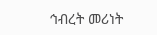ኅብረት መሪነት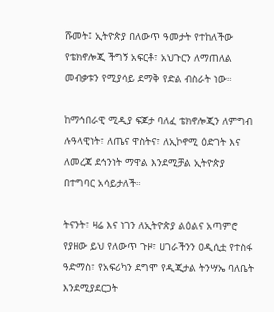ሹመት፤ ኢትዮጵያ በለውጥ ዓመታት የተከለችው የቴክኖሎጂ ችግኝ አፍርቶ፣ አህጉርን ለማጠለል መብቃቱን የሚያሳይ ደማቅ የድል ብስራት ነው።

ከማኅበራዊ ሚዲያ ፍጆታ ባለፈ ቴክኖሎጂን ለምግብ ሉዓላዊነት፣ ለጤና ዋስትና፣ ለኢኮኖሚ ዕድገት እና ለመረጃ ደኅንነት ማዋል እንደሚቻል ኢትዮጵያ በተግባር አሳይታለች።

ትናንት፣ ዛሬ እና ነገን ለኢትዮጵያ ልዕልና አጣምሮ የያዘው ይህ የለውጥ ጉዞ፣ ሀገራችንን ዐዲሲቷ የተስፋ ዓድማስ፣ የአፍሪካን ደግሞ የዲጂታል ትንሣኤ ባለቤት እንደሚያደርጋት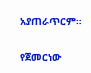አያጠራጥርም።

የጀመርነው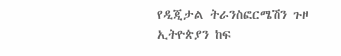የዲጂታል ትራንስፎርሜሽን ጉዞ ኢትዮጵያን ከፍ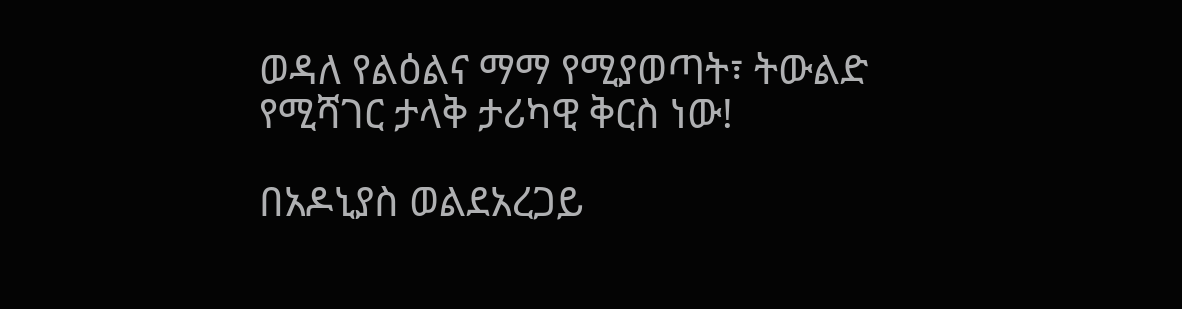ወዳለ የልዕልና ማማ የሚያወጣት፣ ትውልድ የሚሻገር ታላቅ ታሪካዊ ቅርስ ነው!

በአዶኒያስ ወልደአረጋይ